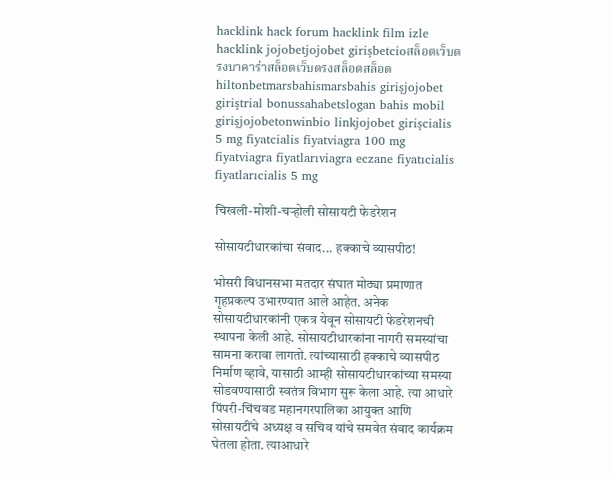hacklink hack forum hacklink film izle hacklink jojobetjojobet girişbetcioสล็อตเว็บตรงบาคาร่าสล็อตเว็บตรงสล็อตสล็อตhiltonbetmarsbahismarsbahis girişjojobet giriştrial bonussahabetslogan bahis mobil girişjojobetonwinbio linkjojobet girişcialis 5 mg fiyatcialis fiyatviagra 100 mg fiyatviagra fiyatlarıviagra eczane fiyatıcialis fiyatlarıcialis 5 mg

चिखली-मोशी-चऱ्होली सोसायटी फेडरेशन

सोसायटीधारकांचा संवाद... हक्काचे व्यासपीठ!

भोसरी विधानसभा मतदार संघात मोठ्या प्रमाणात गृहप्रकल्प उभारण्यात आले आहेत. अनेक सोसायटीधारकांनी एकत्र येवून सोसायटी फेडरेशनची स्थापना केली आहे. सोसायटीधारकांना नागरी समस्यांचा सामना करावा लागतो. त्यांच्यासाठी हक्काचे व्यासपीठ निर्माण व्हावे, यासाठी आम्ही सोसायटीधारकांच्या समस्या सोडवण्यासाठी स्वतंत्र विभाग सुरू केला आहे. त्या आधारे पिंपरी-चिंचवड महानगरपालिका आयुक्‍त आणि सोसायटींचे अध्यक्ष व सचिव यांचे समवेत संवाद कार्यक्रम घेतला होता. त्याआधारे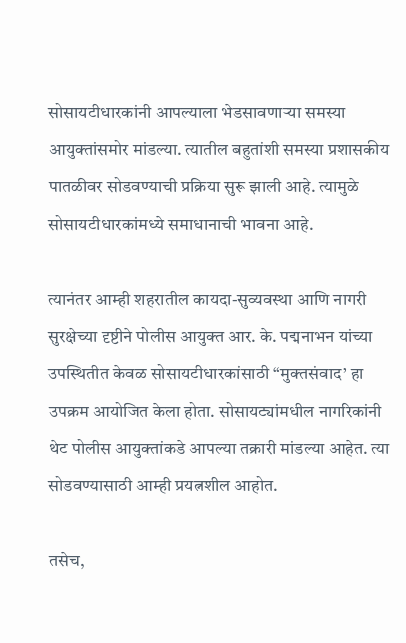सोसायटीधारकांनी आपल्याला भेडसावणाऱ्या समस्या आयुक्‍तांसमोर मांडल्या. त्यातील बहुतांशी समस्या प्रशासकीय पातळीवर सोडवण्याची प्रक्रिया सुरू झाली आहे. त्यामुळे सोसायटीधारकांमध्ये समाधानाची भावना आहे.

त्यानंतर आम्ही शहरातील कायदा-सुव्यवस्था आणि नागरी सुरक्षेच्या दृष्टीने पोलीस आयुक्त आर. के. पद्मनाभन यांच्या उपस्थितीत केवळ सोसायटीधारकांसाठी “मुक्‍तसंवाद’ हा उपक्रम आयोजित केला होता. सोसायट्यांमधील नागरिकांनी थेट पोलीस आयुक्तांकडे आपल्या तक्रारी मांडल्या आहेत. त्या सोडवण्यासाठी आम्ही प्रयत्नशील आहोत.

तसेच,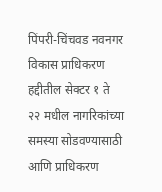पिंपरी-चिंचवड नवनगर विकास प्राधिकरण हद्दीतील सेक्टर १ ते २२ मधील नागरिकांच्या समस्या सोडवण्यासाठी आणि प्राधिकरण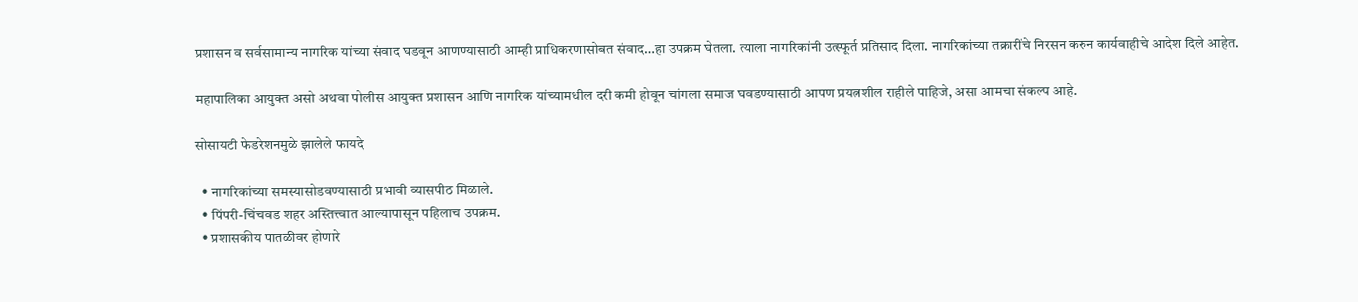प्रशासन व सर्वसामान्य नागरिक यांच्या संवाद घडवून आणण्यासाठी आम्ही प्राधिकरणासोबत संवाद…हा उपक्रम घेतला. त्याला नागरिकांनी उत्स्फूर्त प्रतिसाद दिला. नागरिकांच्या तक्रारींचे निरसन करुन कार्यवाहीचे आदेश दिले आहेत.

महापालिका आयुक्‍त असो अथवा पोलीस आयुक्‍त प्रशासन आणि नागरिक यांच्यामधील दरी कमी होवून चांगला समाज घवडण्यासाठी आपण प्रयत्नशील राहीले पाहिजे, असा आमचा संकल्प आहे.

सोसायटी फेडरेशनमुळे झालेले फायदे

  • नागरिकांच्या समस्यासोडवण्यासाठी प्रभावी व्यासपीठ मिळाले.
  • पिंपरी-चिंचवड शहर अस्तित्त्वात आल्यापासून पहिलाच उपक्रम.
  • प्रशासकीय पातळीवर होणारे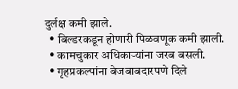दुर्लक्ष कमी झाले.
  • बिल्डरकडून होणारी पिळवणूक कमी झाली.
  • कामचुकार अधिकाऱ्यांना जरब बसली.
  • गृहप्रकल्पांना बेजबाबदारपणे दिले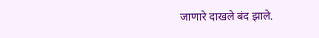जाणारे दाखले बंद झाले.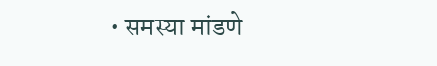• समस्या मांडणे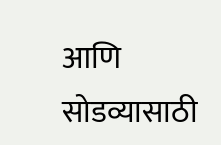आणि सोडव्यासाठी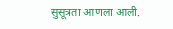सुसूत्रता आणला आली.